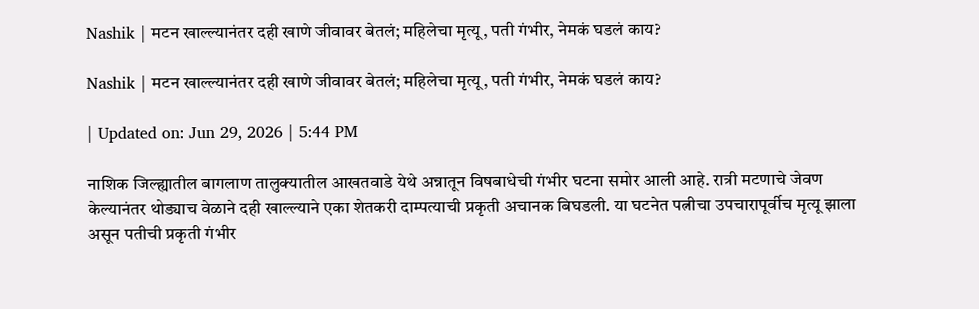Nashik | मटन खाल्ल्यानंतर दही खाणे जीवावर बेतलं; महिलेचा मृत्यू, पती गंभीर, नेमकं घडलं काय?

Nashik | मटन खाल्ल्यानंतर दही खाणे जीवावर बेतलं; महिलेचा मृत्यू, पती गंभीर, नेमकं घडलं काय?

| Updated on: Jun 29, 2026 | 5:44 PM

नाशिक जिल्ह्यातील बागलाण तालुक्यातील आखतवाडे येथे अन्नातून विषबाधेची गंभीर घटना समोर आली आहे. रात्री मटणाचे जेवण केल्यानंतर थोड्याच वेळाने दही खाल्ल्याने एका शेतकरी दाम्पत्याची प्रकृती अचानक बिघडली. या घटनेत पत्नीचा उपचारापूर्वीच मृत्यू झाला असून पतीची प्रकृती गंभीर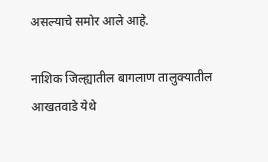असल्याचे समोर आले आहे.

नाशिक जिल्ह्यातील बागलाण तालुक्यातील आखतवाडे येथे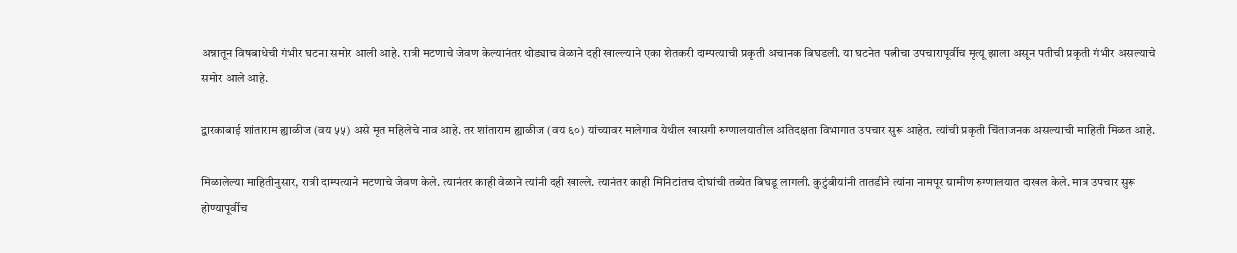अन्नातून विषबाधेची गंभीर घटना समोर आली आहे. रात्री मटणाचे जेवण केल्यानंतर थोड्याच वेळाने दही खाल्ल्याने एका शेतकरी दाम्पत्याची प्रकृती अचानक बिघडली. या घटनेत पत्नीचा उपचारापूर्वीच मृत्यू झाला असून पतीची प्रकृती गंभीर असल्याचे समोर आले आहे.

द्वारकाबाई शांताराम ह्याळीज (वय ५५) असे मृत महिलेचे नाव आहे. तर शांताराम ह्याळीज (वय ६०) यांच्यावर मालेगाव येथील खासगी रुग्णालयातील अतिदक्षता विभागात उपचार सुरू आहेत. त्यांची प्रकृती चिंताजनक असल्याची माहिती मिळत आहे.

मिळालेल्या माहितीनुसार, रात्री दाम्पत्याने मटणाचे जेवण केले. त्यानंतर काही वेळाने त्यांनी दही खाल्ले. त्यानंतर काही मिनिटांतच दोघांची तब्येत बिघडू लागली. कुटुंबीयांनी तातडीने त्यांना नामपूर ग्रामीण रुग्णालयात दाखल केले. मात्र उपचार सुरू होण्यापूर्वीच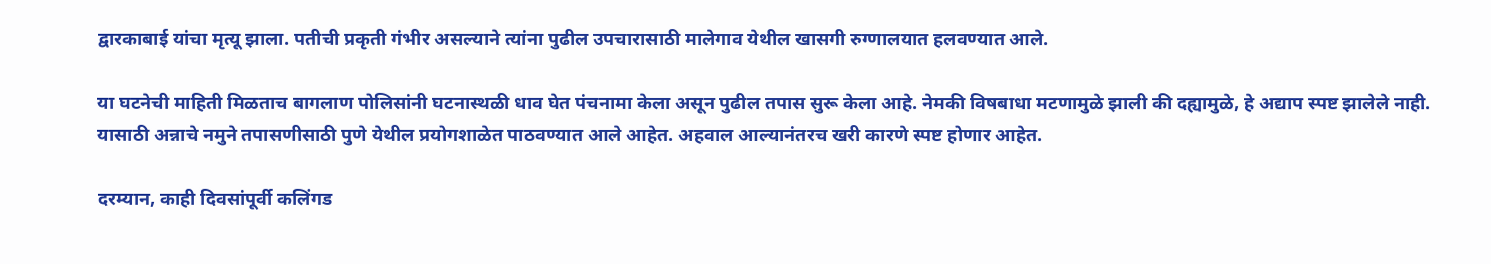द्वारकाबाई यांचा मृत्यू झाला. पतीची प्रकृती गंभीर असल्याने त्यांना पुढील उपचारासाठी मालेगाव येथील खासगी रुग्णालयात हलवण्यात आले.

या घटनेची माहिती मिळताच बागलाण पोलिसांनी घटनास्थळी धाव घेत पंचनामा केला असून पुढील तपास सुरू केला आहे. नेमकी विषबाधा मटणामुळे झाली की दह्यामुळे, हे अद्याप स्पष्ट झालेले नाही. यासाठी अन्नाचे नमुने तपासणीसाठी पुणे येथील प्रयोगशाळेत पाठवण्यात आले आहेत. अहवाल आल्यानंतरच खरी कारणे स्पष्ट होणार आहेत.

दरम्यान, काही दिवसांपूर्वी कलिंगड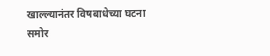खाल्ल्यानंतर विषबाधेच्या घटना समोर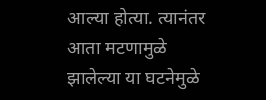आल्या होत्या. त्यानंतर आता मटणामुळे झालेल्या या घटनेमुळे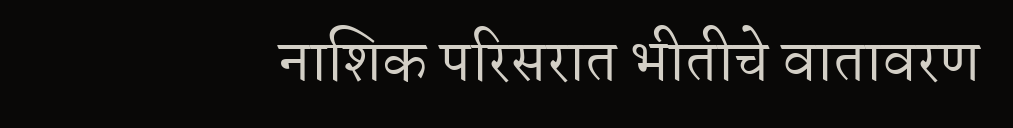नाशिक परिसरात भीतीचे वातावरण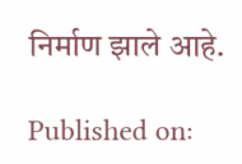निर्माण झाले आहे.

Published on: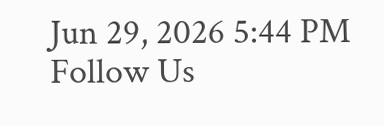Jun 29, 2026 5:44 PM
Follow Us